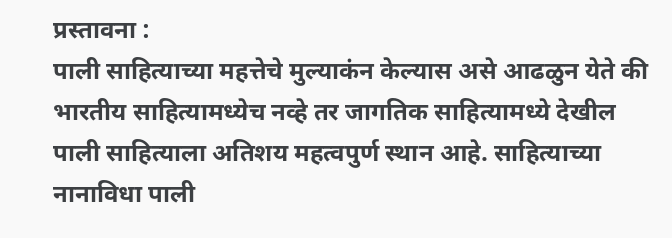प्रस्तावना :
पाली साहित्याच्या महत्तेचे मुल्याकंन केल्यास असे आढळुन येते की भारतीय साहित्यामध्येच नव्हे तर जागतिक साहित्यामध्ये देखील पाली साहित्याला अतिशय महत्वपुर्ण स्थान आहे. साहित्याच्या नानाविधा पाली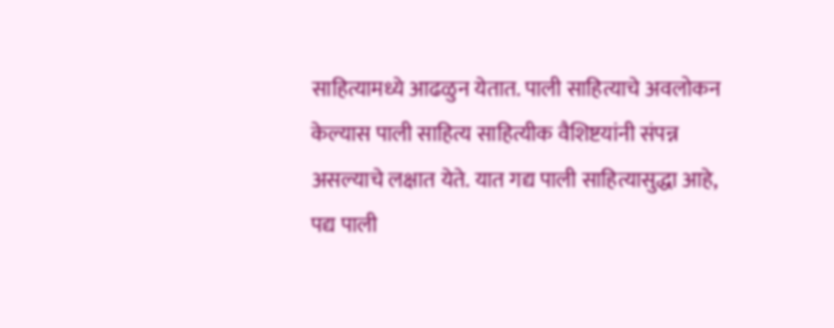साहित्यामध्ये आढळुन येतात. पाली साहित्याचे अवलोकन केल्यास पाली साहित्य साहित्यीक वैशिष्टयांनी संपन्न असल्याचे लक्षात येते. यात गद्य पाली साहित्यासुद्धा आहे, पद्य पाली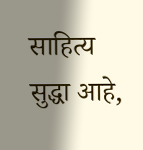साहित्य सुद्धा आहे,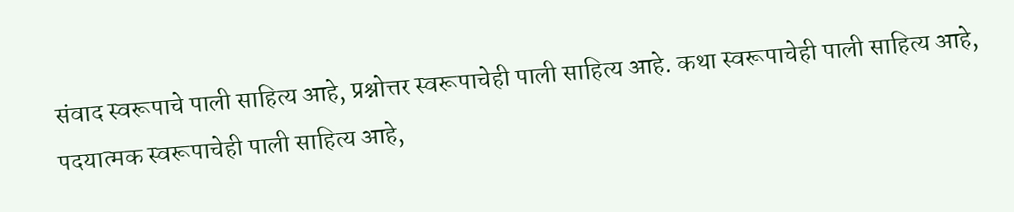संवाद स्वरूपाचे पाली साहित्य आहे, प्रश्नोत्तर स्वरूपाचेही पाली साहित्य आहे. कथा स्वरूपाचेही पाली साहित्य आहे, पदयात्मक स्वरूपाचेही पाली साहित्य आहे,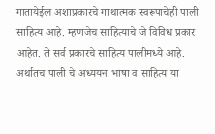गातायेईल अशाप्रकारचे गाथात्मक स्वरूपाचेही पाली साहित्य आहे. म्हणजेच साहित्याचे जे विविध प्रकार आहेत. ते सर्व प्रकारचे साहित्य पालीमध्ये आहे. अर्थातच पाली चे अध्ययन भाषा व साहित्य या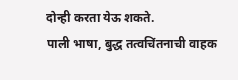दोन्ही करता येऊ शकते.
पाली भाषा, बुद्ध तत्वचिंतनाची वाहक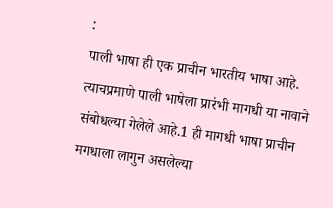:
पाली भाषा ही एक प्राचीन भारतीय भाषा आहे. त्याचप्रमाणे पाली भाषेला प्रारंभी मागधी या नावाने संबोधल्या गेलेले आहे.1 ही मागधी भाषा प्राचीन मगधाला लागुन असलेल्या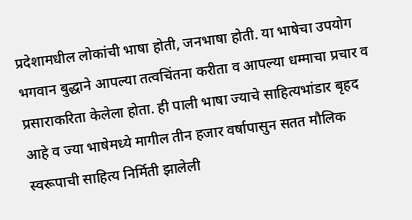प्रदेशामधील लोकांची भाषा होती, जनभाषा होती. या भाषेचा उपयोग भगवान बुद्धाने आपल्या तत्वचिंतना करीता व आपल्या धम्माचा प्रचार व प्रसाराकरिता केलेला होता. ही पाली भाषा ज्याचे साहित्यभांडार बृहद आहे व ज्या भाषेमध्ये मागील तीन हजार वर्षापासुन सतत मौलिक स्वरूपाची साहित्य निर्मिती झालेली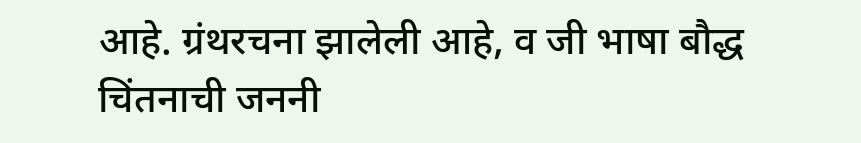आहे. ग्रंथरचना झालेली आहे, व जी भाषा बौद्ध चिंतनाची जननी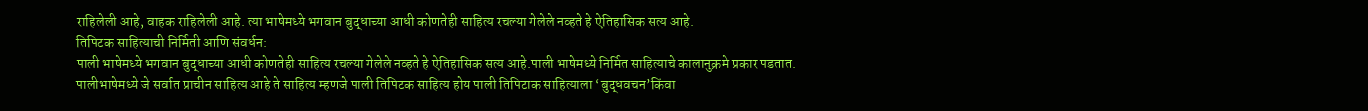राहिलेली आहे, वाहक राहिलेली आहे. त्या भाषेमध्ये भगवान बुद्धाच्या आधी कोणतेही साहित्य रचल्या गेलेले नव्हते हे ऐतिहासिक सत्य आहे.
तिपिटक साहित्याची निर्मिती आणि संवर्धन:
पाली भाषेमध्ये भगवान बुद्धाच्या आधी कोणतेही साहित्य रचल्या गेलेले नव्हते हे ऐतिहासिक सत्य आहे.पाली भाषेमध्ये निर्मित साहित्याचे कालानुक्रमे प्रकार पडतात. पालीभाषेमध्ये जे सर्वात प्राचीन साहित्य आहे ते साहित्य म्हणजे पाली तिपिटक साहित्य होय पाली तिपिटाक साहित्याला ‘बुद्धवचन’किंवा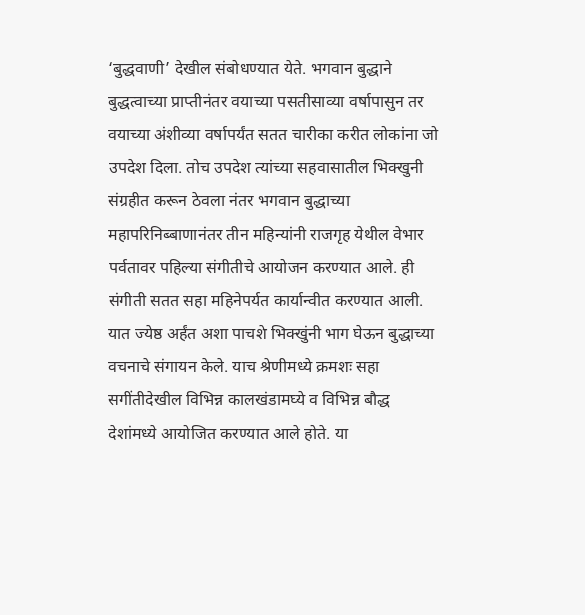‘बुद्धवाणी’ देखील संबोधण्यात येते. भगवान बुद्धाने बुद्धत्वाच्या प्राप्तीनंतर वयाच्या पसतीसाव्या वर्षापासुन तर वयाच्या अंशीव्या वर्षापर्यंत सतत चारीका करीत लोकांना जो उपदेश दिला. तोच उपदेश त्यांच्या सहवासातील भिक्खुनी संग्रहीत करून ठेवला नंतर भगवान बुद्धाच्या महापरिनिब्बाणानंतर तीन महिन्यांनी राजगृह येथील वेभार पर्वतावर पहिल्या संगीतीचे आयोजन करण्यात आले. ही संगीती सतत सहा महिनेपर्यत कार्यान्वीत करण्यात आली. यात ज्येष्ठ अर्हंत अशा पाचशे भिक्खुंनी भाग घेऊन बुद्धाच्या वचनाचे संगायन केले. याच श्रेणीमध्ये क्रमशः सहा सगींतीदेखील विभिन्न कालखंडामघ्ये व विभिन्न बौद्ध देशांमध्ये आयोजित करण्यात आले होते. या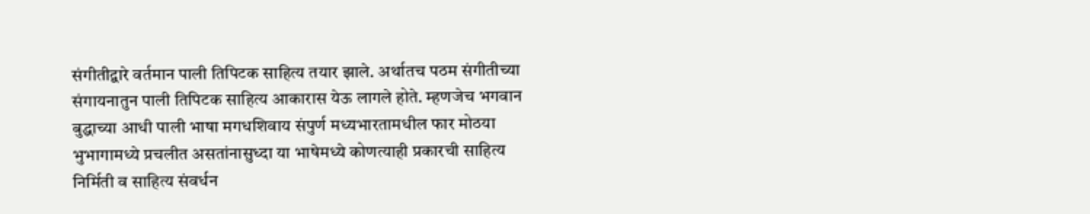संगीतीद्वारे वर्तमान पाली तिपिटक साहित्य तयार झाले. अर्थातच पठम संगीतीच्या संगायनातुन पाली तिपिटक साहित्य आकारास येऊ लागले होते. म्हणजेच भगवान बुद्धाच्या आधी पाली भाषा मगधशिवाय संपुर्ण मध्यभारतामधील फार मोठया भुभागामध्ये प्रचलीत असतांनासुध्दा या भाषेमध्ये कोणत्याही प्रकारची साहित्य निर्मिती व साहित्य संवर्धन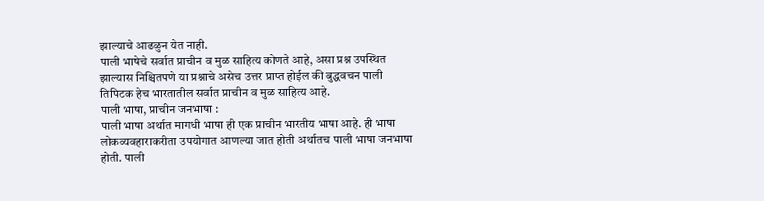झाल्याचे आढळुन येत नाही.
पाली भाषेचे सर्वात प्राचीन व मुळ साहित्य कोणते आहे, असा प्रश्न उपस्थित झाल्यास निश्चितपणे या प्रश्नाचे असेच उत्तर प्राप्त होईल की बुद्धवचन पाली तिपिटक हेच भारतातील सर्वात प्राचीन व मुळ साहित्य आहे.
पाली भाषा, प्राचीन जनभाषा :
पाली भाषा अर्थात मागधी भाषा ही एक प्राचीन भारतीय भाषा आहे. ही भाषा लोकव्यवहाराकरीता उपयोगात आणल्या जात होती अर्थातच पाली भाषा जनभाषा होती. पाली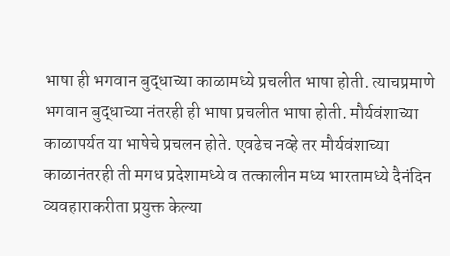भाषा ही भगवान बुद्धाच्या काळामध्ये प्रचलीत भाषा होती. त्याचप्रमाणे भगवान बुद्धाच्या नंतरही ही भाषा प्रचलीत भाषा होती. मौर्यवंशाच्या काळापर्यत या भाषेचे प्रचलन होते. एवढेच नव्हे तर मौर्यवंशाच्या काळानंतरही ती मगध प्रदेशामध्ये व तत्कालीन मध्य भारतामध्ये दैनंदिन व्यवहाराकरीता प्रयुक्त केल्या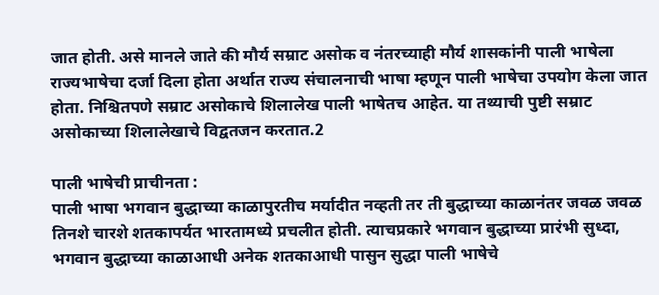जात होती. असे मानले जाते की मौर्य सम्राट असोक व नंतरच्याही मौर्य शासकांनी पाली भाषेला राज्यभाषेचा दर्जा दिला होता अर्थात राज्य संचालनाची भाषा म्हणून पाली भाषेचा उपयोग केला जात होता. निश्चितपणे सम्राट असोकाचे शिलालेख पाली भाषेतच आहेत. या तथ्याची पुष्टी सम्राट असोकाच्या शिलालेखाचे विद्वतजन करतात.2

पाली भाषेची प्राचीनता :
पाली भाषा भगवान बुद्धाच्या काळापुरतीच मर्यादीत नव्हती तर ती बुद्धाच्या काळानंतर जवळ जवळ तिनशे चारशे शतकापर्यत भारतामध्ये प्रचलीत होती. त्याचप्रकारे भगवान बुद्धाच्या प्रारंभी सुध्दा, भगवान बुद्धाच्या काळाआधी अनेक शतकाआधी पासुन सुद्धा पाली भाषेचे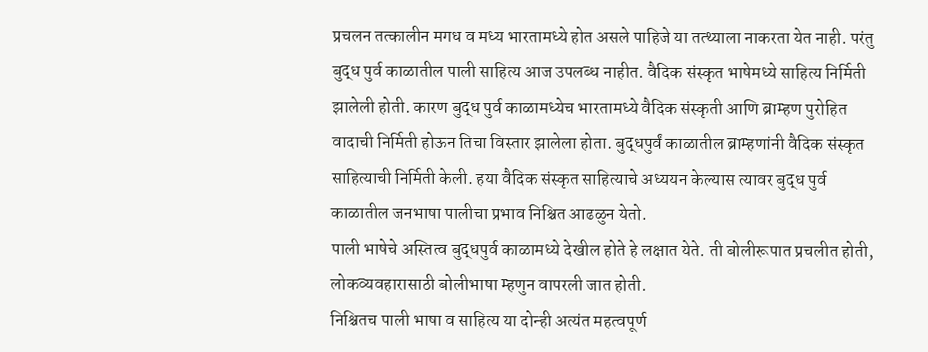प्रचलन तत्कालीन मगध व मध्य भारतामध्ये होत असले पाहिजे या तत्थ्याला नाकरता येत नाही. परंतु बुद्ध पुर्व काळातील पाली साहित्य आज उपलब्ध नाहीत. वैदिक संस्कृत भाषेमध्ये साहित्य निर्मिती झालेली होती. कारण बुद्ध पुर्व काळामध्येच भारतामध्ये वैदिक संस्कृती आणि ब्राम्हण पुरोहित वादाची निर्मिती होऊन तिचा विस्तार झालेला होता. बुद्धपुर्वं काळातील ब्राम्हणांनी वैदिक संस्कृत साहित्याची निर्मिती केली. हया वैदिक संस्कृत साहित्याचे अध्ययन केल्यास त्यावर बुद्ध पुर्व काळातील जनभाषा पालीचा प्रभाव निश्चित आढळुन येतो.
पाली भाषेचे अस्तित्व बुद्धपुर्व काळामध्ये देखील होते हे लक्षात येते. ती बोलीरूपात प्रचलीत होती, लोकव्यवहारासाठी बोलीभाषा म्हणुन वापरली जात होती.
निश्चितच पाली भाषा व साहित्य या दोन्ही अत्यंत महत्वपूर्ण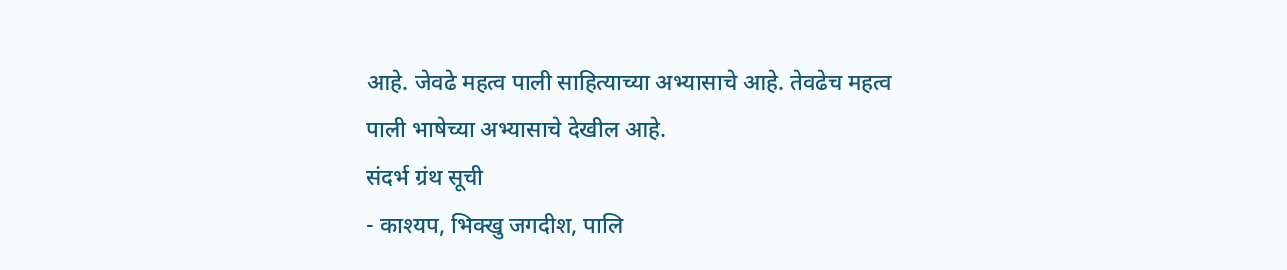आहे. जेवढे महत्व पाली साहित्याच्या अभ्यासाचे आहे. तेवढेच महत्व पाली भाषेच्या अभ्यासाचे देखील आहे.
संदर्भ ग्रंथ सूची
- काश्यप, भिक्खु जगदीश, पालि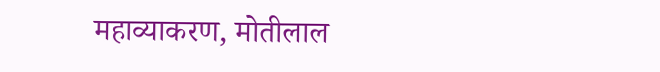महाव्याकरण, मोतीलाल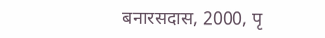बनारसदास, 2000, पृ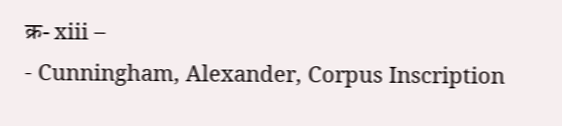क्र- xiii –
- Cunningham, Alexander, Corpus Inscription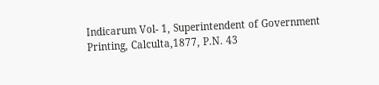Indicarum Vol- 1, Superintendent of Government Printing, Calculta,1877, P.N. 43